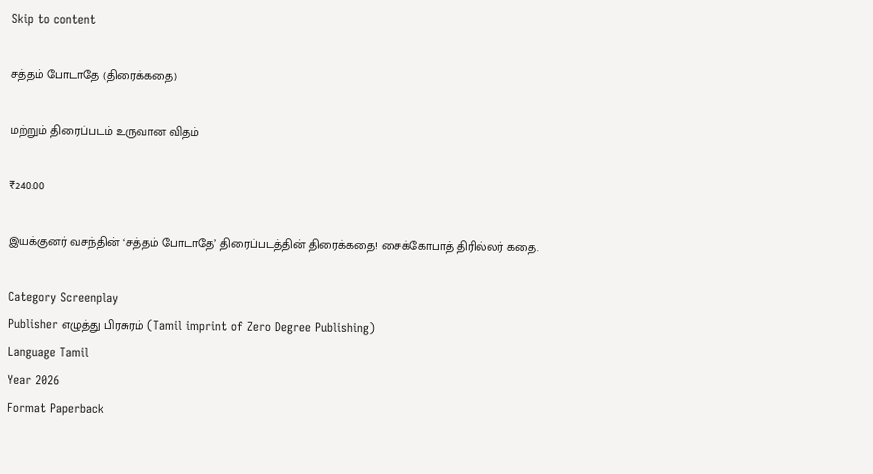Skip to content

சத்தம் போடாதே (திரைக்கதை)

மற்றும் திரைப்படம் உருவான விதம்

₹240.00

இயக்குனர் வசந்தின் ‘சத்தம் போடாதே’ திரைப்படத்தின் திரைக்கதை! சைக்கோபாத் திரில்லர் கதை.

Category Screenplay
Publisher எழுத்து பிரசுரம் (Tamil imprint of Zero Degree Publishing)
Language Tamil
Year 2026
Format Paperback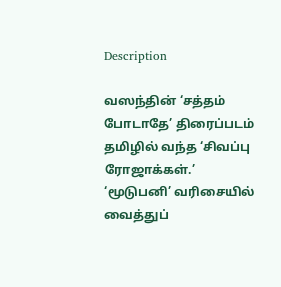Description

வஸந்தின் ‘சத்தம் போடாதே’ திரைப்படம் தமிழில் வந்த ‘சிவப்பு ரோஜாக்கள்.’ ‘மூடுபனி’ வரிசையில் வைத்துப்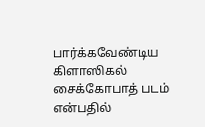பார்க்கவேண்டிய கிளாஸிகல் சைக்கோபாத் படம் என்பதில்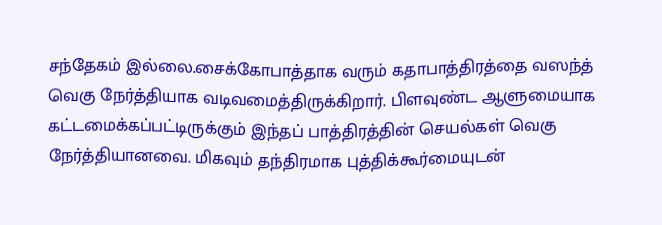சந்தேகம் இல்லை.சைக்கோபாத்தாக வரும் கதாபாத்திரத்தை வஸந்த் வெகு நேர்த்தியாக வடிவமைத்திருக்கிறார். பிளவுண்ட ஆளுமையாக கட்டமைக்கப்பட்டிருக்கும் இந்தப் பாத்திரத்தின் செயல்கள் வெகு நேர்த்தியானவை. மிகவும் தந்திரமாக புத்திக்கூர்மையுடன்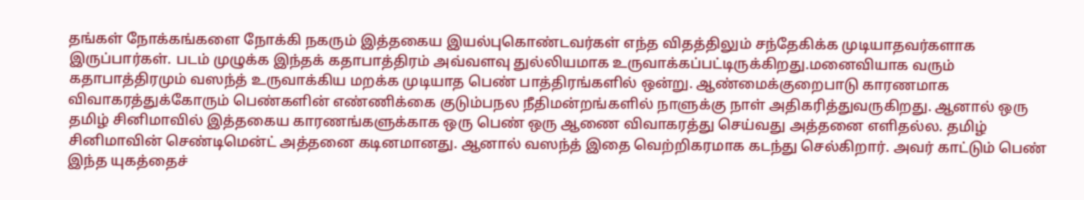தங்கள் நோக்கங்களை நோக்கி நகரும் இத்தகைய இயல்புகொண்டவர்கள் எந்த விதத்திலும் சந்தேகிக்க முடியாதவர்களாக இருப்பார்கள். படம் முழுக்க இந்தக் கதாபாத்திரம் அவ்வளவு துல்லியமாக உருவாக்கப்பட்டிருக்கிறது.மனைவியாக வரும் கதாபாத்திரமும் வஸந்த் உருவாக்கிய மறக்க முடியாத பெண் பாத்திரங்களில் ஒன்று. ஆண்மைக்குறைபாடு காரணமாக விவாகரத்துக்கோரும் பெண்களின் எண்ணிக்கை குடும்பநல நீதிமன்றங்களில் நாளுக்கு நாள் அதிகரித்துவருகிறது. ஆனால் ஒரு தமிழ் சினிமாவில் இத்தகைய காரணங்களுக்காக ஒரு பெண் ஒரு ஆணை விவாகரத்து செய்வது அத்தனை எளிதல்ல. தமிழ் சினிமாவின் செண்டிமென்ட் அத்தனை கடினமானது. ஆனால் வஸந்த் இதை வெற்றிகரமாக கடந்து செல்கிறார். அவர் காட்டும் பெண் இந்த யுகத்தைச்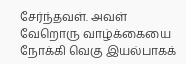சேர்ந்தவள். அவள் வேறொரு வாழ்க்கையை நோக்கி வெகு இயல்பாகக்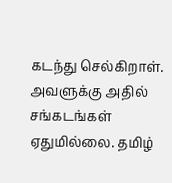கடந்து செல்கிறாள். அவளுக்கு அதில் சங்கடங்கள் ஏதுமில்லை. தமிழ்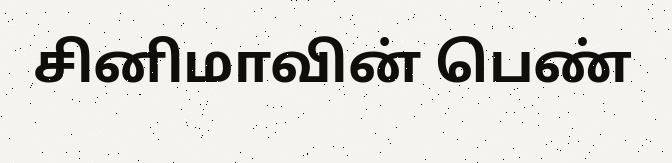சினிமாவின் பெண்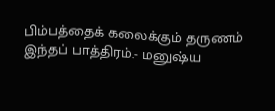பிம்பத்தைக் கலைக்கும் தருணம் இந்தப் பாத்திரம்.- மனுஷ்ய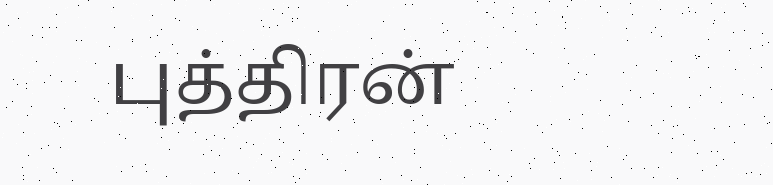புத்திரன்